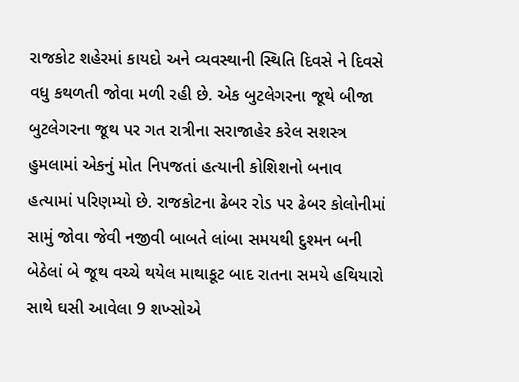રાજકોટ શહેરમાં કાયદો અને વ્યવસ્થાની સ્થિતિ દિવસે ને દિવસે વધુ કથળતી જોવા મળી રહી છે. એક બુટલેગરના જૂથે બીજા બુટલેગરના જૂથ પર ગત રાત્રીના સરાજાહેર કરેલ સશસ્ત્ર હુમલામાં એકનું મોત નિપજતાં હત્યાની કોશિશનો બનાવ હત્યામાં પરિણમ્યો છે. રાજકોટના ઢેબર રોડ પર ઢેબર કોલોનીમાં સામું જોવા જેવી નજીવી બાબતે લાંબા સમયથી દુશ્મન બની બેઠેલાં બે જૂથ વચ્ચે થયેલ માથાકૂટ બાદ રાતના સમયે હથિયારો સાથે ઘસી આવેલા 9 શખ્સોએ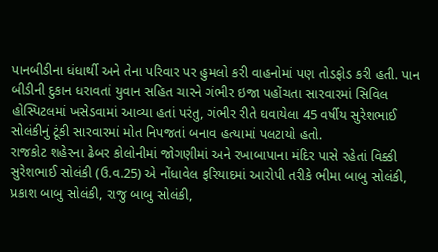પાનબીડીના ધંધાર્થી અને તેના પરિવાર પર હુમલો કરી વાહનોમાં પણ તોડફોડ કરી હતી. પાન બીડીની દુકાન ધરાવતાં યુવાન સહિત ચારને ગંભીર ઇજા પહોંચતા સારવારમાં સિવિલ હોસ્પિટલમાં ખસેડવામાં આવ્યા હતાં પરંતુ, ગંભીર રીતે ઘવાયેલા 45 વર્ષીય સુરેશભાઈ સોલંકીનું ટૂંકી સારવારમાં મોત નિપજતાં બનાવ હત્યામાં પલટાયો હતો.
રાજકોટ શહેરના ઢેબર કોલોનીમાં જોગણીમાં અને રખાબાપાના મંદિર પાસે રહેતાં વિક્કી સુરેશભાઈ સોલંકી (ઉ.વ.25) એ નોંધાવેલ ફરિયાદમાં આરોપી તરીકે ભીમા બાબુ સોલંકી, પ્રકાશ બાબુ સોલંકી, રાજુ બાબુ સોલંકી,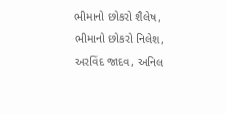ભીમાનો છોકરો શૈલેષ, ભીમાનો છોકરો નિલેશ, અરવિંદ જાદવ, અનિલ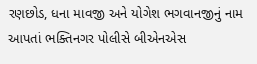રણછોડ, ધના માવજી અને યોગેશ ભગવાનજીનું નામ આપતાં ભક્તિનગર પોલીસે બીએનએસ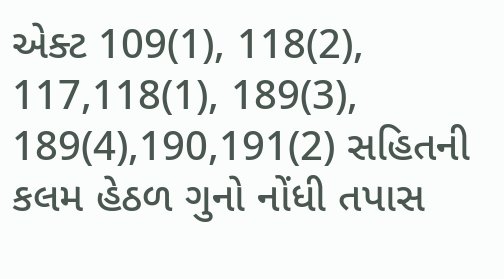એક્ટ 109(1), 118(2), 117,118(1), 189(3), 189(4),190,191(2) સહિતની કલમ હેઠળ ગુનો નોંધી તપાસ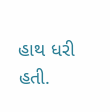હાથ ધરી હતી.